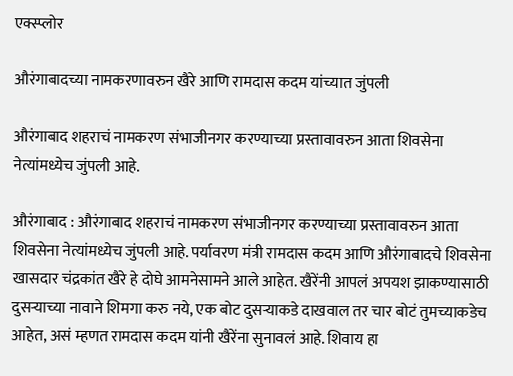एक्स्प्लोर

औरंगाबादच्या नामकरणावरुन खैरे आणि रामदास कदम यांच्यात जुंपली

औरंगाबाद शहराचं नामकरण संभाजीनगर करण्याच्या प्रस्तावावरुन आता शिवसेना नेत्यांमध्येच जुंपली आहे.

औरंगाबाद : औरंगाबाद शहराचं नामकरण संभाजीनगर करण्याच्या प्रस्तावावरुन आता शिवसेना नेत्यांमध्येच जुंपली आहे. पर्यावरण मंत्री रामदास कदम आणि औरंगाबादचे शिवसेना खासदार चंद्रकांत खैरे हे दोघे आमनेसामने आले आहेत. खैरेंनी आपलं अपयश झाकण्यासाठी दुसऱ्याच्या नावाने शिमगा करु नये, एक बोट दुसऱ्याकडे दाखवाल तर चार बोटं तुमच्याकडेच आहेत, असं म्हणत रामदास कदम यांनी खैरेंना सुनावलं आहे. शिवाय हा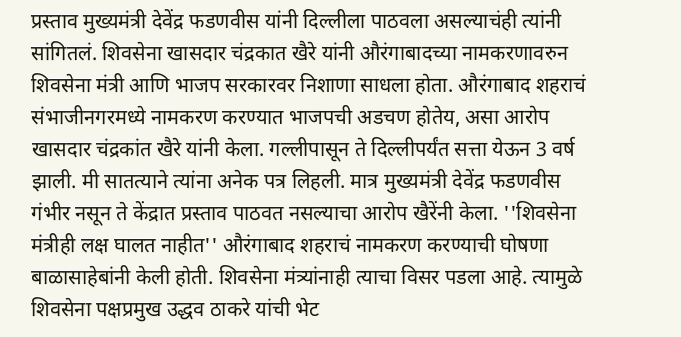प्रस्ताव मुख्यमंत्री देवेंद्र फडणवीस यांनी दिल्लीला पाठवला असल्याचंही त्यांनी सांगितलं. शिवसेना खासदार चंद्रकात खैरे यांनी औरंगाबादच्या नामकरणावरुन शिवसेना मंत्री आणि भाजप सरकारवर निशाणा साधला होता. औरंगाबाद शहराचं संभाजीनगरमध्ये नामकरण करण्यात भाजपची अडचण होतेय, असा आरोप खासदार चंद्रकांत खैरे यांनी केला. गल्लीपासून ते दिल्लीपर्यंत सत्ता येऊन 3 वर्ष झाली. मी सातत्याने त्यांना अनेक पत्र लिहली. मात्र मुख्यमंत्री देवेंद्र फडणवीस गंभीर नसून ते केंद्रात प्रस्ताव पाठवत नसल्याचा आरोप खैरेंनी केला. ''शिवसेना मंत्रीही लक्ष घालत नाहीत'' औरंगाबाद शहराचं नामकरण करण्याची घोषणा बाळासाहेबांनी केली होती. शिवसेना मंत्र्यांनाही त्याचा विसर पडला आहे. त्यामुळे शिवसेना पक्षप्रमुख उद्धव ठाकरे यांची भेट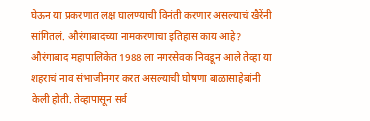घेऊन या प्रकरणात लक्ष घालण्याची विनंती करणार असल्याचं खैरेंनी सांगितलं. औरंगाबादच्या नामकरणाचा इतिहास काय आहे? औरंगाबाद महापालिकेत 1988 ला नगरसेवक निवडून आले तेव्हा या शहराचं नाव संभाजीनगर करत असल्याची घोषणा बाळासाहेबांनी केली होती. तेव्हापासून सर्व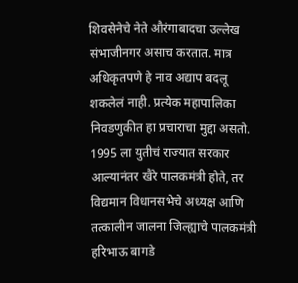शिवसेनेचे नेते औरंगाबादचा उल्लेख संभाजीनगर असाच करतात. मात्र अधिकृतपणे हे नाव अद्याप बदलू शकलेलं नाही. प्रत्येक महापालिका निवडणुकीत हा प्रचाराचा मुद्दा असतो. 1995 ला युतीचं राज्यात सरकार आल्यानंतर खैरे पालकमंत्री होते, तर विद्यमान विधानसभेचे अध्यक्ष आणि तत्कालीन जालना जिल्ह्याचे पालकमंत्री हरिभाऊ बागडे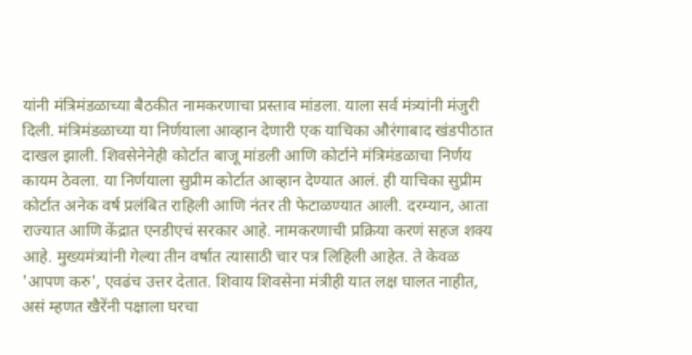यांनी मंत्रिमंडळाच्या बैठकीत नामकरणाचा प्रस्ताव मांडला. याला सर्व मंत्र्यांनी मंजुरी दिली. मंत्रिमंडळाच्या या निर्णयाला आव्हान देणारी एक याचिका औरंगाबाद खंडपीठात दाखल झाली. शिवसेनेनेही कोर्टात बाजू मांडली आणि कोर्टाने मंत्रिमंडळाचा निर्णय कायम ठेवला. या निर्णयाला सुप्रीम कोर्टात आव्हान देण्यात आलं. ही याचिका सुप्रीम कोर्टात अनेक वर्ष प्रलंबित राहिली आणि नंतर ती फेटाळण्यात आली. दरम्यान, आता राज्यात आणि केंद्रात एनडीएचं सरकार आहे. नामकरणाची प्रक्रिया करणं सहज शक्य आहे. मुख्यमंत्र्यांनी गेल्या तीन वर्षात त्यासाठी चार पत्र लिहिली आहेत. ते केवळ 'आपण करु', एवढंच उत्तर देतात. शिवाय शिवसेना मंत्रीही यात लक्ष घालत नाहीत, असं म्हणत खैरेंनी पक्षाला घरचा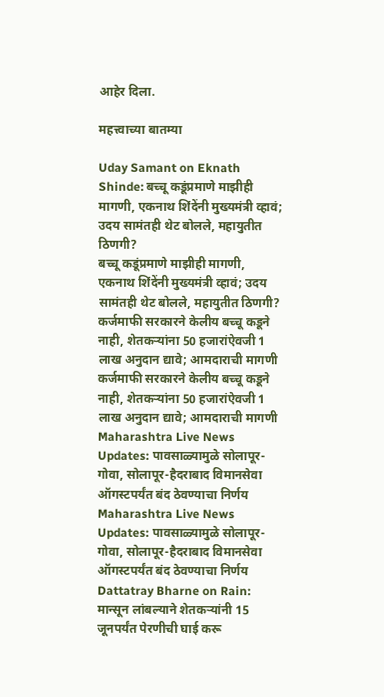आहेर दिला.

महत्त्वाच्या बातम्या

Uday Samant on Eknath Shinde: बच्चू कडूंप्रमाणे माझीही मागणी, एकनाथ शिंदेंनी मुख्यमंत्री व्हावं; उदय सामंतही थेट बोलले, महायुतीत ठिणगी?
बच्चू कडूंप्रमाणे माझीही मागणी, एकनाथ शिंदेंनी मुख्यमंत्री व्हावं; उदय सामंतही थेट बोलले, महायुतीत ठिणगी?
कर्जमाफी सरकारने केलीय बच्चू कडूने नाही, शेतकऱ्यांना 50 हजारांऐवजी 1 लाख अनुदान द्यावे; आमदाराची मागणी
कर्जमाफी सरकारने केलीय बच्चू कडूने नाही, शेतकऱ्यांना 50 हजारांऐवजी 1 लाख अनुदान द्यावे; आमदाराची मागणी
Maharashtra Live News Updates: पावसाळ्यामुळे सोलापूर-गोवा, सोलापूर-हैदराबाद विमानसेवा ऑगस्टपर्यंत बंद ठेवण्याचा निर्णय
Maharashtra Live News Updates: पावसाळ्यामुळे सोलापूर-गोवा, सोलापूर-हैदराबाद विमानसेवा ऑगस्टपर्यंत बंद ठेवण्याचा निर्णय
Dattatray Bharne on Rain: मान्सून लांबल्याने शेतकऱ्यांनी 15 जूनपर्यंत पेरणीची घाई करू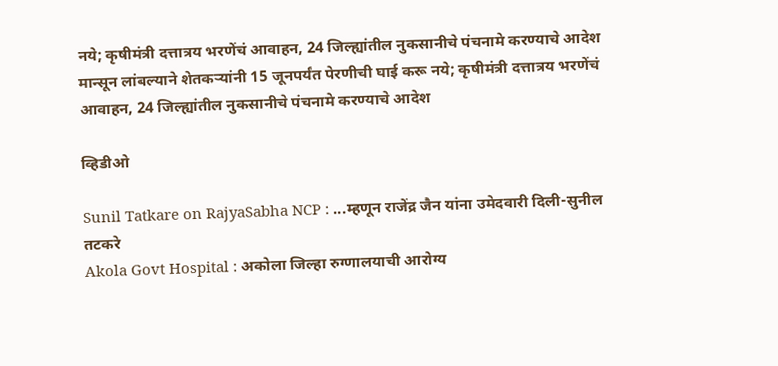नये; कृषीमंत्री दत्तात्रय भरणेंचं आवाहन, 24 जिल्ह्यांतील नुकसानीचे पंचनामे करण्याचे आदेश
मान्सून लांबल्याने शेतकऱ्यांनी 15 जूनपर्यंत पेरणीची घाई करू नये; कृषीमंत्री दत्तात्रय भरणेंचं आवाहन, 24 जिल्ह्यांतील नुकसानीचे पंचनामे करण्याचे आदेश

व्हिडीओ

Sunil Tatkare on RajyaSabha NCP : ...म्हणून राजेंद्र जैन यांना उमेदवारी दिली-सुनील तटकरे
Akola Govt Hospital : अकोला जिल्हा रुग्णालयाची आरोग्य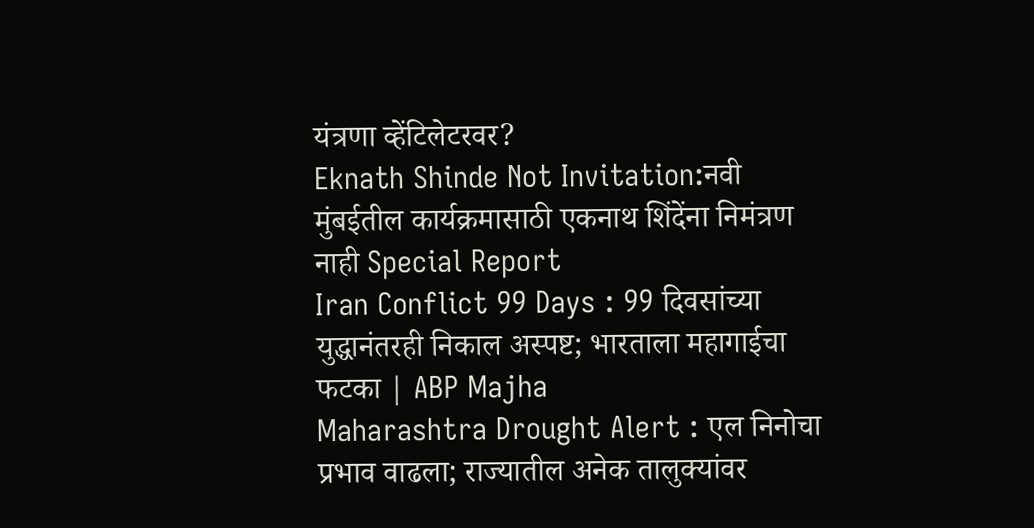यंत्रणा व्हेंटिलेटरवर?
Eknath Shinde Not Invitation:नवी मुंबईतील कार्यक्रमासाठी एकनाथ शिंदेंना निमंत्रण नाही Special Report
Iran Conflict 99 Days : 99 दिवसांच्या युद्धानंतरही निकाल अस्पष्ट; भारताला महागाईचा फटका | ABP Majha
Maharashtra Drought Alert : एल निनोचा प्रभाव वाढला; राज्यातील अनेक तालुक्यांवर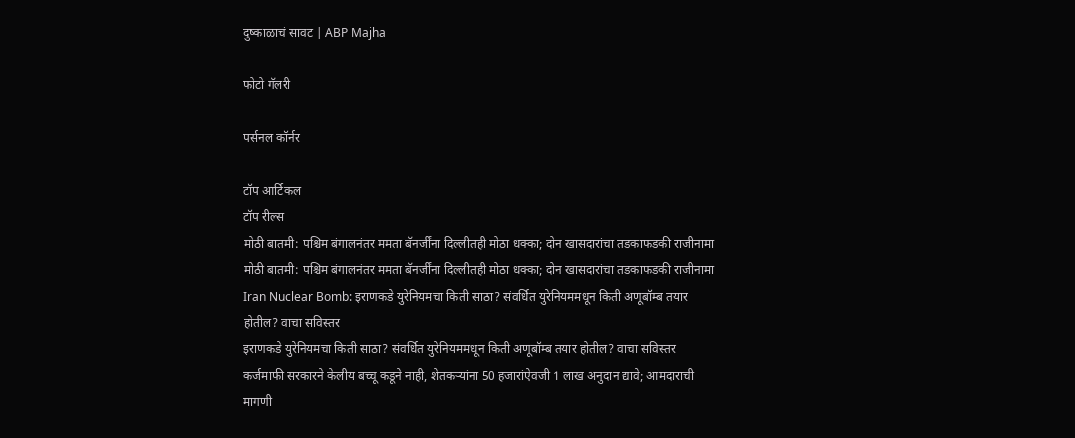दुष्काळाचं सावट | ABP Majha

फोटो गॅलरी

पर्सनल कॉर्नर

टॉप आर्टिकल
टॉप रील्स
मोठी बातमी: पश्चिम बंगालनंतर ममता बॅनर्जींना दिल्लीतही मोठा धक्का; दोन खासदारांचा तडकाफडकी राजीनामा
मोठी बातमी: पश्चिम बंगालनंतर ममता बॅनर्जींना दिल्लीतही मोठा धक्का; दोन खासदारांचा तडकाफडकी राजीनामा
Iran Nuclear Bomb: इराणकडे युरेनियमचा किती साठा? संवर्धित युरेनियममधून किती अणूबॉम्ब तयार होतील? वाचा सविस्तर
इराणकडे युरेनियमचा किती साठा? संवर्धित युरेनियममधून किती अणूबॉम्ब तयार होतील? वाचा सविस्तर
कर्जमाफी सरकारने केलीय बच्चू कडूने नाही, शेतकऱ्यांना 50 हजारांऐवजी 1 लाख अनुदान द्यावे; आमदाराची मागणी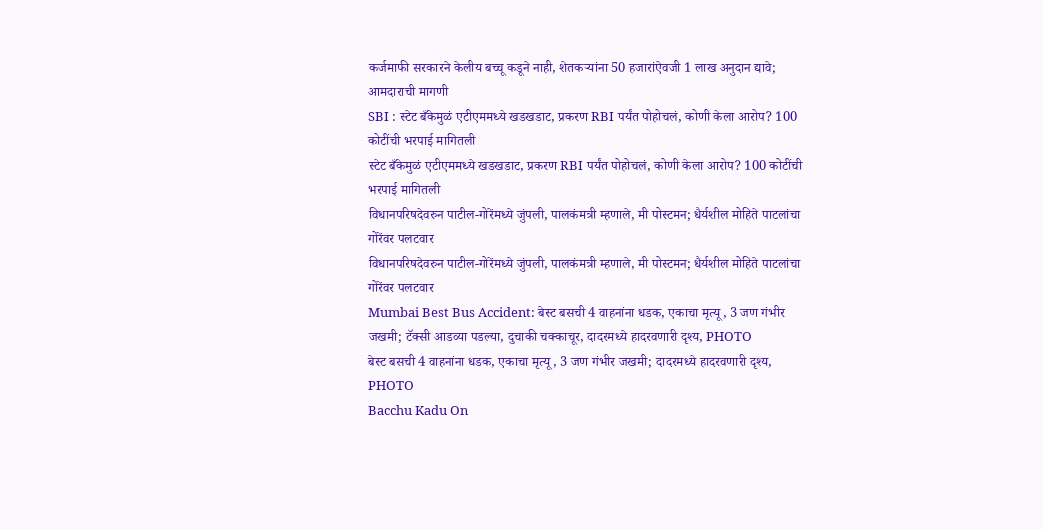कर्जमाफी सरकारने केलीय बच्चू कडूने नाही, शेतकऱ्यांना 50 हजारांऐवजी 1 लाख अनुदान द्यावे; आमदाराची मागणी
SBI : स्टेट बँकेमुळं एटीएममध्ये खडखडाट, प्रकरण RBI पर्यंत पोहोचलं, कोणी केला आरोप? 100 कोटींची भरपाई मागितली
स्टेट बँकेमुळं एटीएममध्ये खडखडाट, प्रकरण RBI पर्यंत पोहोचलं, कोणी केला आरोप? 100 कोटींची भरपाई मागितली
विधानपरिषदेवरुन पाटील-गोरेंमध्ये जुंपली, पालकंमत्री म्हणाले, मी पोस्टमन; धैर्यशील मोहिते पाटलांचा गोरेंवर पलटवार
विधानपरिषदेवरुन पाटील-गोरेंमध्ये जुंपली, पालकंमत्री म्हणाले, मी पोस्टमन; धैर्यशील मोहिते पाटलांचा गोरेंवर पलटवार
Mumbai Best Bus Accident: बेस्ट बसची 4 वाहनांना धडक, एकाचा मृत्यू, 3 जण गंभीर जखमी; टॅक्सी आडव्या पडल्या, दुचाकी चक्काचूर, दादरमध्ये हादरवणारी दृश्य, PHOTO
बेस्ट बसची 4 वाहनांना धडक, एकाचा मृत्यू, 3 जण गंभीर जखमी; दादरमध्ये हादरवणारी दृश्य, PHOTO
Bacchu Kadu On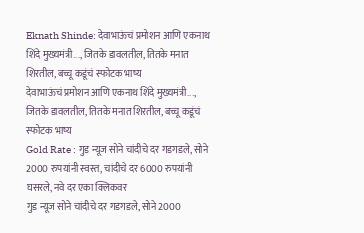Eknath Shinde: देवाभाऊंचं प्रमोशन आणि एकनाथ शिंदे मुख्यमंत्री..., जितके डावलतील, तितके मनात शिरतील, बच्चू कडूंचं स्फोटक भाष्य
देवाभाऊंचं प्रमोशन आणि एकनाथ शिंदे मुख्यमंत्री..., जितके डावलतील, तितके मनात शिरतील, बच्चू कडूंचं स्फोटक भाष्य
Gold Rate : गुड न्यूज सोने चांदीचे दर गडगडले, सोने 2000 रुपयांनी स्वस्त, चांदीचे दर 6000 रुपयांनी घसरले, नवे दर एका क्लिकवर
गुड न्यूज सोने चांदीचे दर गडगडले, सोने 2000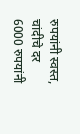रुपयांनी स्वस्त, चांदीचे दर 6000 रुपयांनी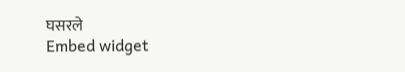घसरले
Embed widget